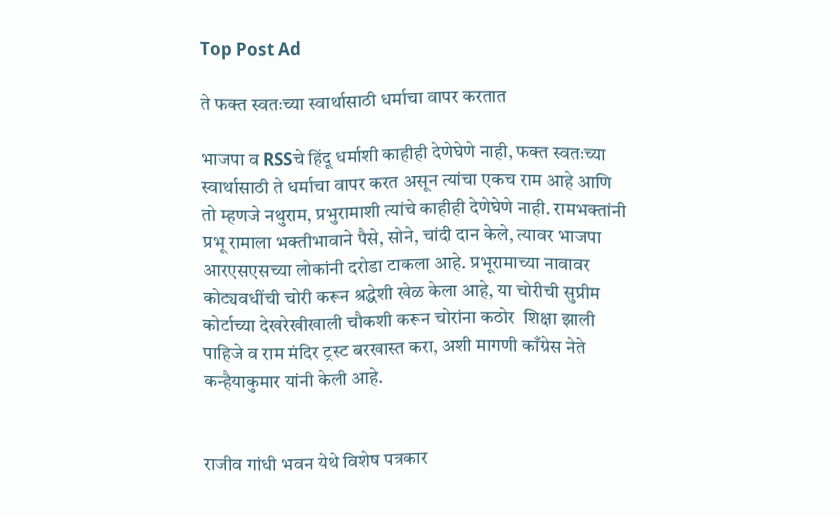Top Post Ad

ते फक्त स्वतःच्या स्वार्थासाठी धर्माचा वापर करतात

भाजपा व RSSचे हिंदू धर्माशी काहीही देणेघेणे नाही, फक्त स्वतःच्या स्वार्थासाठी ते धर्माचा वापर करत असून त्यांचा एकच राम आहे आणि तो म्हणजे नथुराम, प्रभुरामाशी त्यांचे काहीही देणेघेणे नाही. रामभक्तांनी प्रभू रामाला भक्तीभावाने पैसे, सोने, चांदी दान केले, त्यावर भाजपा आरएसएसच्या लोकांनी दरोडा टाकला आहे. प्रभूरामाच्या नावावर कोट्यवधींची चोरी करून श्रद्धेशी खेळ केला आहे, या चोरीची सुप्रीम कोर्टाच्या देखरेखीखाली चौकशी करून चोरांना कठोर  शिक्षा झाली पाहिजे व राम मंदिर ट्रस्ट बरखास्त करा, अशी मागणी काँग्रेस नेते कन्हैयाकुमार यांनी केली आहे.


राजीव गांधी भवन येथे विशेष पत्रकार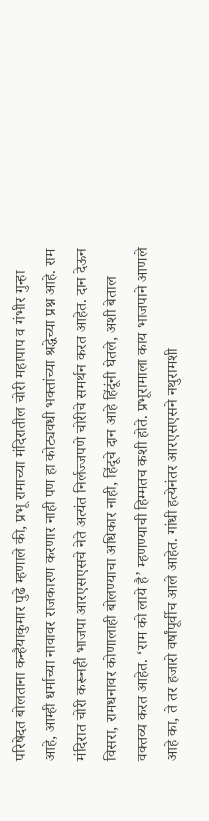परिषेदत बोलताना कन्हैयाकुमार पुढे म्हणाले की, प्रभू रामाच्या मंदिरातील चोरी महापाप व गंभीर गुन्हा आहे, आम्ही धर्माच्या नावावर राजकारण करणार नाही पण हा कोट्यवधी भक्तांच्या श्रद्धेच्या प्रश्न आहे. राम मंदिरात चोरी करूनही भाजपा आरएसएसचे नेते अत्यंत निर्लज्जपणे चोरीचे समर्थन करत आहेत. दान देऊन विसरा, रामधनावर कोणालाही बोलण्याचा अधिकार नाही, हिंदूचे दान आहे हिंदूंनी घेतले, अशी बेताल वक्तव्य करत आहेत. ‘राम को लाये है’ म्हणण्याची हिम्मतच कशी होते. प्रभूरामाला काय भाजपाने आणले आहे का, ते तर हजारो वर्षांपूर्वीच आले आहेत. गांधी हत्येनंतर आरएसएसने नथुरामशी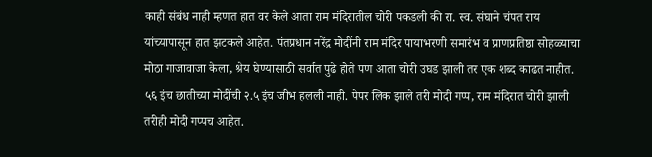काही संबंध नाही म्हणत हात वर केले आता राम मंदिरातील चोरी पकडली की रा. स्व. संघाने चंपत राय यांच्यापासून हात झटकले आहेत. पंतप्रधान नरेंद्र मोदींनी राम मंदिर पायाभरणी समारंभ व प्राणप्रतिष्ठा सोहळ्याचा मोठा गाजावाजा केला, श्रेय घेण्यासाठी सर्वात पुढे होते पण आता चोरी उघड झाली तर एक शब्द काढत नाहीत. ५६ इंच छातीच्या मोदींची २.५ इंच जीभ हलली नाही. पेपर लिक झाले तरी मोदी गप्प, राम मंदिरात चोरी झाली तरीही मोदी गप्पच आहेत.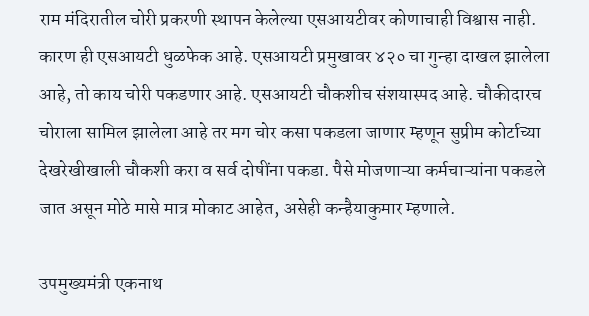राम मंदिरातील चोरी प्रकरणी स्थापन केलेल्या एसआयटीवर कोणाचाही विश्वास नाही. कारण ही एसआयटी धुळफेक आहे. एसआयटी प्रमुखावर ४२० चा गुन्हा दाखल झालेला आहे, तो काय चोरी पकडणार आहे. एसआयटी चौकशीच संशयास्पद आहे. चौकीदारच चोराला सामिल झालेला आहे तर मग चोर कसा पकडला जाणार म्हणून सुप्रीम कोर्टाच्या देखरेखीखाली चौकशी करा व सर्व दोषींना पकडा. पैसे मोजणाऱ्या कर्मचाऱ्यांना पकडले जात असून मोठे मासे मात्र मोकाट आहेत, असेही कन्हैयाकुमार म्हणाले.

उपमुख्यमंत्री एकनाथ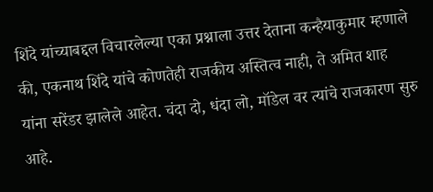शिंदे यांच्याबद्दल विचारलेल्या एका प्रश्नाला उत्तर देताना कन्हैयाकुमार म्हणाले की, एकनाथ शिंदे यांचे कोणतेही राजकीय अस्तित्व नाही, ते अमित शाह यांना सरेंडर झालेले आहेत. चंदा दो, धंदा लो, मॉडेल वर त्यांचे राजकारण सुरु आहे.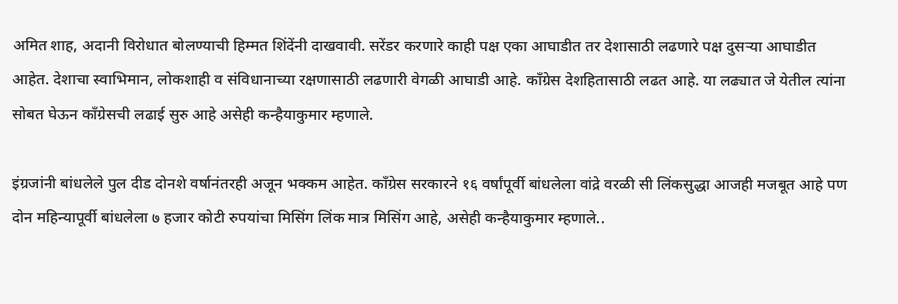अमित शाह, अदानी विरोधात बोलण्याची हिम्मत शिंदेंनी दाखवावी. सरेंडर करणारे काही पक्ष एका आघाडीत तर देशासाठी लढणारे पक्ष दुसऱ्या आघाडीत आहेत. देशाचा स्वाभिमान, लोकशाही व संविधानाच्या रक्षणासाठी लढणारी वेगळी आघाडी आहे. काँग्रेस देशहितासाठी लढत आहे. या लढ्यात जे येतील त्यांना सोबत घेऊन काँग्रेसची लढाई सुरु आहे असेही कन्हैयाकुमार म्हणाले.

इंग्रजांनी बांधलेले पुल दीड दोनशे वर्षानंतरही अजून भक्कम आहेत. काँग्रेस सरकारने १६ वर्षांपूर्वी बांधलेला वांद्रे वरळी सी लिंकसुद्धा आजही मजबूत आहे पण दोन महिन्यापूर्वी बांधलेला ७ हजार कोटी रुपयांचा मिसिंग लिंक मात्र मिसिंग आहे, असेही कन्हैयाकुमार म्हणाले..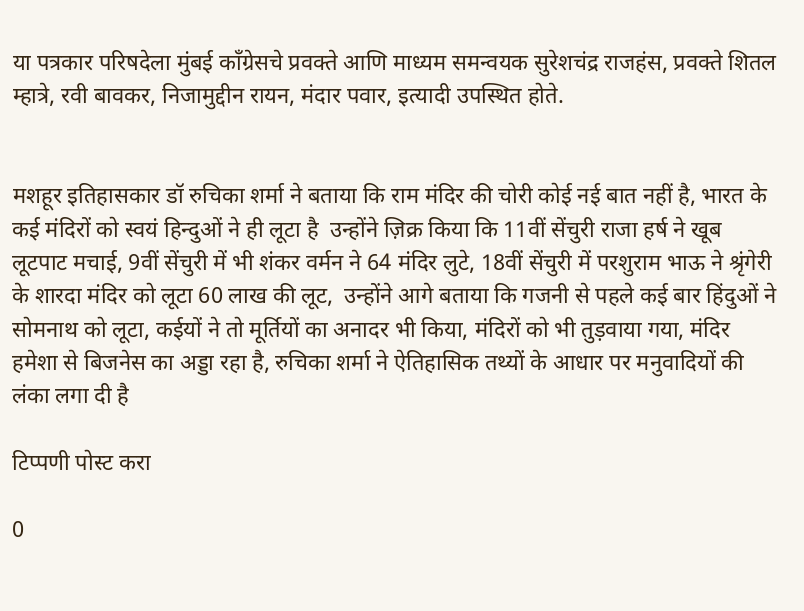या पत्रकार परिषदेला मुंबई काँग्रेसचे प्रवक्ते आणि माध्यम समन्वयक सुरेशचंद्र राजहंस, प्रवक्ते शितल म्हात्रे, रवी बावकर, निजामुद्दीन रायन, मंदार पवार, इत्यादी उपस्थित होते.


मशहूर इतिहासकार डॉ रुचिका शर्मा ने बताया कि राम मंदिर की चोरी कोई नई बात नहीं है, भारत के कई मंदिरों को स्वयं हिन्दुओं ने ही लूटा है  उन्होंने ज़िक्र किया कि 11वीं सेंचुरी राजा हर्ष ने खूब लूटपाट मचाई, 9वीं सेंचुरी में भी शंकर वर्मन ने 64 मंदिर लुटे, 18वीं सेंचुरी में परशुराम भाऊ ने श्रृंगेरी के शारदा मंदिर को लूटा 60 लाख की लूट,  उन्होंने आगे बताया कि गजनी से पहले कई बार हिंदुओं ने सोमनाथ को लूटा, कईयों ने तो मूर्तियों का अनादर भी किया, मंदिरों को भी तुड़वाया गया, मंदिर हमेशा से बिजनेस का अड्डा रहा है, रुचिका शर्मा ने ऐतिहासिक तथ्यों के आधार पर मनुवादियों की लंका लगा दी है

टिप्पणी पोस्ट करा

0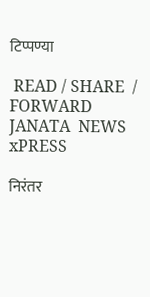टिप्पण्या

 READ / SHARE  / FORWARD
JANATA  NEWS  xPRESS

निरंतर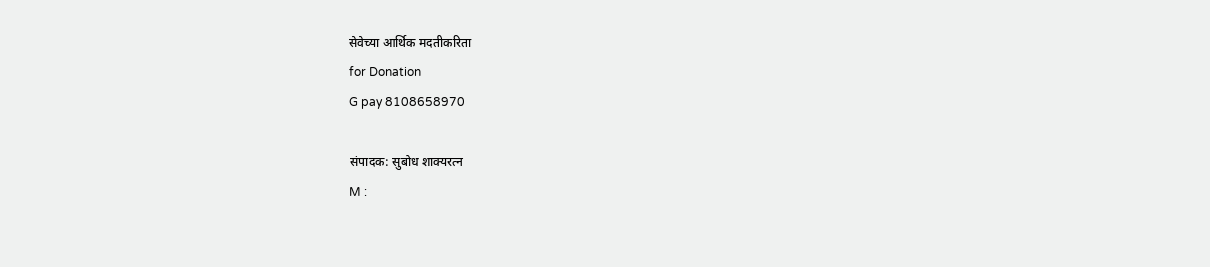सेवेच्या आर्थिक मदतीकरिता
for Donation
G pay 8108658970

संपादक: सुबोध शाक्यरत्न
M :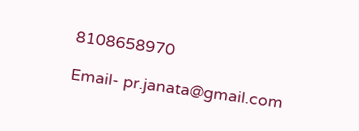8108658970

Email- pr.janata@gmail.com